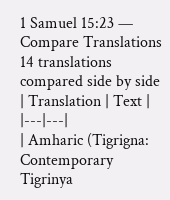1 Samuel 15:23 — Compare Translations
14 translations compared side by side
| Translation | Text |
|---|---|
| Amharic (Tigrigna: Contemporary Tigrinya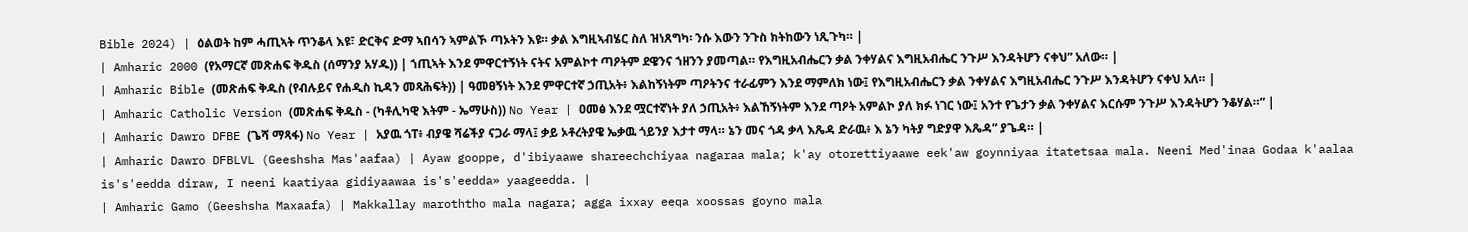Bible 2024) | ዕልወት ከም ሓጢኣት ጥንቆላ እዩ፣ ድርቅና ድማ ኣበሳን ኣምልኾ ጣኦትን እዩ። ቃል እግዚኣብሄር ስለ ዝነጸግካ፡ ንሱ እውን ንጉስ ክትከውን ነጺጉካ። |
| Amharic 2000 (የአማርኛ መጽሐፍ ቅዱስ (ሰማንያ አሃዱ)) | ኀጢኣት እንደ ምዋርተኝነት ናትና አምልኮተ ጣዖትም ደዌንና ኀዘንን ያመጣል። የእግዚአብሔርን ቃል ንቀሃልና እግዚአብሔር ንጉሥ እንዳትሆን ናቀህ” አለው። |
| Amharic Bible (መጽሐፍ ቅዱስ (የብሉይና የሐዲስ ኪዳን መጻሕፍት)) | ዓመፀኝነት እንደ ምዋርተኛ ኃጢአት፥ እልከኝነትም ጣዖትንና ተራፊምን እንደ ማምለክ ነው፤ የእግዚአብሔርን ቃል ንቀሃልና እግዚአብሔር ንጉሥ እንዳትሆን ናቀህ አለ። |
| Amharic Catholic Version (መጽሐፍ ቅዱስ - (ካቶሊካዊ እትም - ኤማሁስ)) No Year | ዐመፅ እንደ ሟርተኛነት ያለ ኃጢአት፥ እልኸኝነትም እንደ ጣዖት አምልኮ ያለ ክፉ ነገር ነው፤ አንተ የጌታን ቃል ንቀሃልና እርሱም ንጉሥ እንዳትሆን ንቆሃል።” |
| Amharic Dawro DFBE (ጌሻ ማጻፋ) No Year | አያዉ ጎፐ፥ ብያዌ ሻሬችያ ናጋራ ማላ፤ ቃይ ኦቶረትያዌ ኤቃዉ ጎይንያ እታተ ማላ። ኔን መና ጎዳ ቃላ እጼዳ ድራዉ፥ እ ኔን ካትያ ግድያዋ እጼዳ” ያጌዳ። |
| Amharic Dawro DFBLVL (Geeshsha Mas'aafaa) | Ayaw gooppe, d'ibiyaawe shareechchiyaa nagaraa mala; k'ay otorettiyaawe eek'aw goynniyaa itatetsaa mala. Neeni Med'inaa Godaa k'aalaa is's'eedda diraw, I neeni kaatiyaa gidiyaawaa is's'eedda» yaageedda. |
| Amharic Gamo (Geeshsha Maxaafa) | Makkallay maroththo mala nagara; agga ixxay eeqa xoossas goyno mala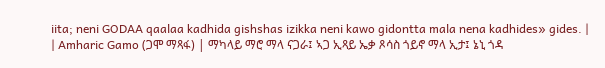iita; neni GODAA qaalaa kadhida gishshas izikka neni kawo gidontta mala nena kadhides» gides. |
| Amharic Gamo (ጋሞ ማጻፋ) | ማካላይ ማሮ ማላ ናጋራ፤ ኣጋ ኢጻይ ኤቃ ጾሳስ ጎይኖ ማላ ኢታ፤ ኔኒ ጎዳ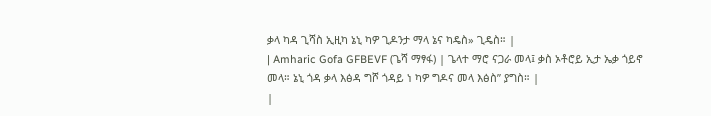ቃላ ካዳ ጊሻስ ኢዚካ ኔኒ ካዎ ጊዶንታ ማላ ኔና ካዴስ» ጊዴስ። |
| Amharic Gofa GFBEVF (ጌሻ ማፃፋ) | ጌላተ ማሮ ናጋራ መላ፤ ቃስ ኦቶሮይ ኢታ ኤቃ ጎይኖ መላ። ኔኒ ጎዳ ቃላ እፅዳ ግሾ ጎዳይ ነ ካዎ ግዶና መላ እፅስ” ያግስ። |
|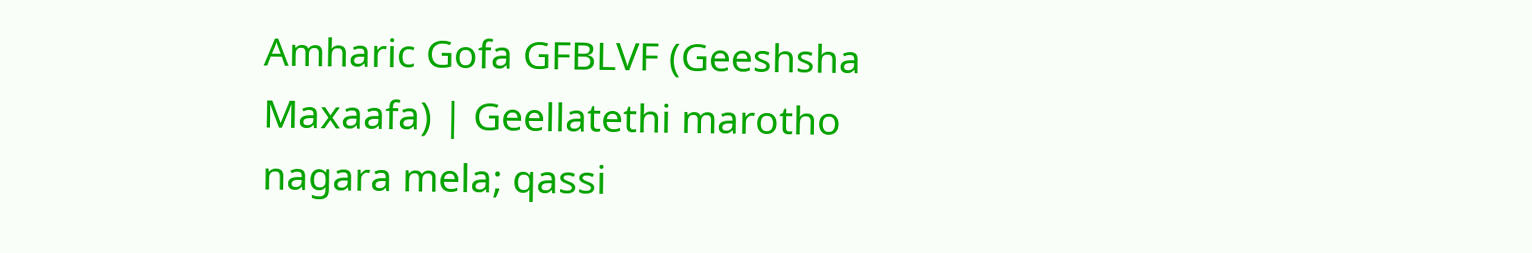Amharic Gofa GFBLVF (Geeshsha Maxaafa) | Geellatethi marotho nagara mela; qassi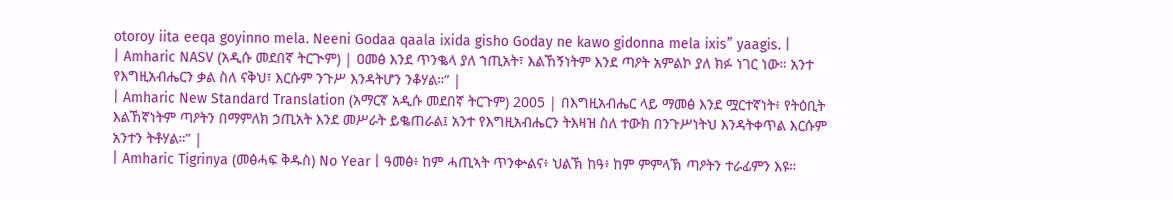otoroy iita eeqa goyinno mela. Neeni Godaa qaala ixida gisho Goday ne kawo gidonna mela ixis” yaagis. |
| Amharic NASV (አዲሱ መደበኛ ትርጒም) | ዐመፅ እንደ ጥንቈላ ያለ ኀጢአት፣ እልኸኝነትም እንደ ጣዖት አምልኮ ያለ ክፉ ነገር ነው። አንተ የእግዚአብሔርን ቃል ስለ ናቅህ፣ እርሱም ንጉሥ እንዳትሆን ንቆሃል።” |
| Amharic New Standard Translation (አማርኛ አዲሱ መደበኛ ትርጉም) 2005 | በእግዚአብሔር ላይ ማመፅ እንደ ሟርተኛነት፥ የትዕቢት እልኸኛነትም ጣዖትን በማምለክ ኃጢአት እንደ መሥራት ይቈጠራል፤ አንተ የእግዚአብሔርን ትእዛዝ ስለ ተውክ በንጉሥነትህ እንዳትቀጥል እርሱም አንተን ትቶሃል።” |
| Amharic Tigrinya (መፅሓፍ ቅዱስ) No Year | ዓመፅ፥ ከም ሓጢኣት ጥንቍልና፥ ህልኽ ከዓ፥ ከም ምምላኽ ጣዖትን ተራፊምን እዩ።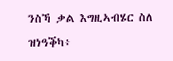ንስኻ ቃል እግዚኣብሄር ስለ ዝነዓቕካ፥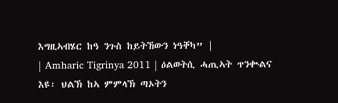እግዚኣብሄር ከዓ ንጉስ ከይትኸውን ነዓቐካ” |
| Amharic Tigrinya 2011 | ዕልወትሲ ሓጢኣት ጥንቊልና እዩ፡ ህልኽ ከኣ ምምላኽ ጣኦትን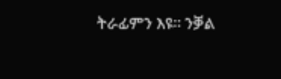ትራፊምን እዩ። ንቓል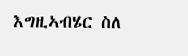እግዚኣብሄር ስለ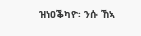ዝነዐቕካዮ፡ ንሱ ኸኣ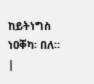ከይትነግስ ነዐቐካ፡ በለ። |